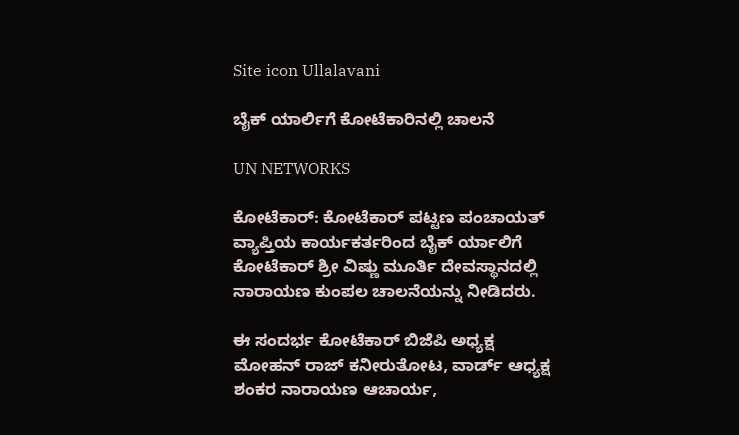Site icon Ullalavani

ಬೈಕ್ ಯಾರ್ಲಿಗೆ ಕೋಟೆಕಾರಿನಲ್ಲಿ ಚಾಲನೆ

UN NETWORKS

ಕೋಟೆಕಾರ್: ಕೋಟೆಕಾರ್ ಪಟ್ಟಣ ಪಂಚಾಯತ್ ವ್ಯಾಪ್ತಿಯ ಕಾರ್ಯಕರ್ತರಿಂದ ಬೈಕ್ ರ್ಯಾಲಿಗೆ ಕೋಟೆಕಾರ್ ಶ್ರೀ ವಿಷ್ಣು ಮೂರ್ತಿ ದೇವಸ್ಥಾನದಲ್ಲಿ ನಾರಾಯಣ ಕುಂಪಲ ಚಾಲನೆಯನ್ನು ನೀಡಿದರು.

ಈ ಸಂದರ್ಭ ಕೋಟೆಕಾರ್ ಬಿಜೆಪಿ ಅಧ್ಯಕ್ಷ ಮೋಹನ್ ರಾಜ್ ಕನೀರುತೋಟ, ವಾರ್ಡ್ ಆಧ್ಯಕ್ಷ ಶಂಕರ ನಾರಾಯಣ ಆಚಾರ್ಯ,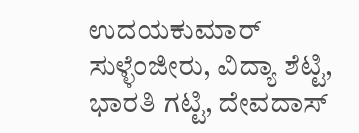ಉದಯಕುಮಾರ್ ಸುಳ್ಳೆಂಜೀರು, ವಿದ್ಯಾ ಶೆಟ್ಟಿ, ಭಾರತಿ ಗಟ್ಟಿ, ದೇವದಾಸ್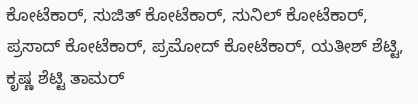ಕೋಟೆಕಾರ್, ಸುಜಿತ್ ಕೋಟೆಕಾರ್, ಸುನಿಲ್ ಕೋಟೆಕಾರ್, ಪ್ರಸಾದ್ ಕೋಟೆಕಾರ್, ಪ್ರಮೋದ್ ಕೋಟೆಕಾರ್, ಯತೀಶ್ ಶೆಟ್ಟಿ, ಕೃಷ್ಣ ಶೆಟ್ಟಿ ತಾಮರ್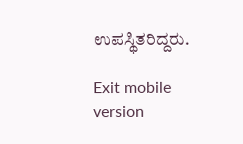ಉಪಸ್ಥಿತರಿದ್ದರು.

Exit mobile version